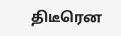திடீரென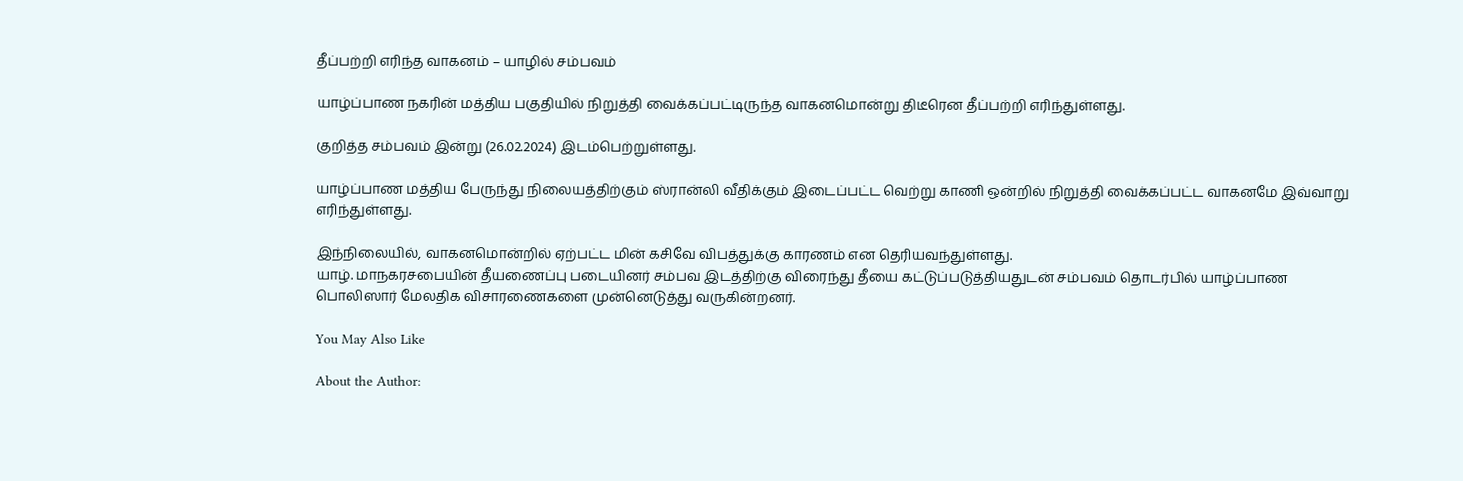தீப்பற்றி எரிந்த வாகனம் – யாழில் சம்பவம்

யாழ்ப்பாண நகரின் மத்திய பகுதியில் நிறுத்தி வைக்கப்பட்டிருந்த வாகனமொன்று திடீரென தீப்பற்றி எரிந்துள்ளது.

குறித்த சம்பவம் இன்று (26.02.2024) இடம்பெற்றுள்ளது.

யாழ்ப்பாண மத்திய பேருந்து நிலையத்திற்கும் ஸ்ரான்லி வீதிக்கும் இடைப்பட்ட வெற்று காணி ஒன்றில் நிறுத்தி வைக்கப்பட்ட வாகனமே இவ்வாறு எரிந்துள்ளது.

இந்நிலையில், வாகனமொன்றில் ஏற்பட்ட மின் கசிவே விபத்துக்கு காரணம் என தெரியவந்துள்ளது.
யாழ். மாநகரசபையின் தீயணைப்பு படையினர் சம்பவ இடத்திற்கு விரைந்து தீயை கட்டுப்படுத்தியதுடன் சம்பவம் தொடர்பில் யாழ்ப்பாண பொலிஸார் மேலதிக விசாரணைகளை முன்னெடுத்து வருகின்றனர்.

You May Also Like

About the Author: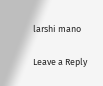larshi mano

Leave a Reply